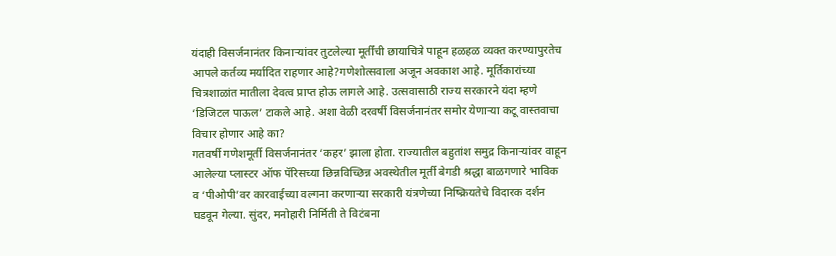यंदाही विसर्जनानंतर किनाऱ्यांवर तुटलेल्या मूर्तींची छायाचित्रे पाहून हळहळ व्यक्त करण्यापुरतेच आपले कर्तव्य मर्यादित राहणार आहे?गणेशोत्सवाला अजून अवकाश आहे. मूर्तिकारांच्या चित्रशाळांत मातीला देवत्व प्राप्त होऊ लागले आहे. उत्सवासाठी राज्य सरकारने यंदा म्हणे ‘डिजिटल पाऊल’ टाकले आहे. अशा वेळी दरवर्षी विसर्जनानंतर समोर येणाऱ्या कटू वास्तवाचा विचार होणार आहे का?
गतवर्षी गणेशमूर्ती विसर्जनानंतर ‘कहर’ झाला होता. राज्यातील बहुतांश समुद्र किनाऱ्यांवर वाहून आलेल्या प्लास्टर ऑफ पॅरिसच्या छिन्नविच्छिन्न अवस्थेतील मूर्ती बेगडी श्रद्धा बाळगणारे भाविक व ‘पीओपी’वर कारवाईच्या वल्गना करणाऱ्या सरकारी यंत्रणेच्या निष्क्रियतेचे विदारक दर्शन घडवून गेल्या. सुंदर, मनोहारी निर्मिती ते विटंबना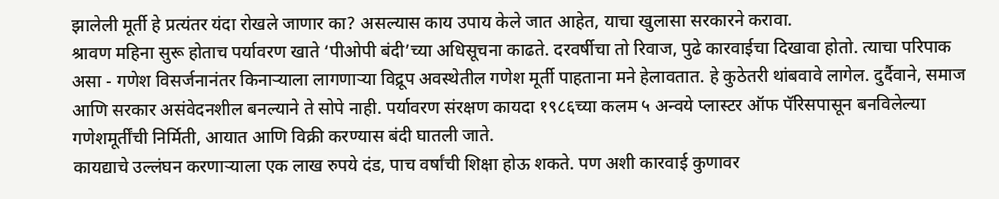झालेली मूर्ती हे प्रत्यंतर यंदा रोखले जाणार का? असल्यास काय उपाय केले जात आहेत, याचा खुलासा सरकारने करावा.
श्रावण महिना सुरू होताच पर्यावरण खाते ‘पीओपी बंदी’च्या अधिसूचना काढते. दरवर्षीचा तो रिवाज, पुढे कारवाईचा दिखावा होतो. त्याचा परिपाक असा - गणेश विसर्जनानंतर किनाऱ्याला लागणाऱ्या विद्रूप अवस्थेतील गणेश मूर्ती पाहताना मने हेलावतात. हे कुठेतरी थांबवावे लागेल. दुर्दैवाने, समाज आणि सरकार असंवेदनशील बनल्याने ते सोपे नाही. पर्यावरण संरक्षण कायदा १९८६च्या कलम ५ अन्वये प्लास्टर ऑफ पॅरिसपासून बनविलेल्या गणेशमूर्तींची निर्मिती, आयात आणि विक्री करण्यास बंदी घातली जाते.
कायद्याचे उल्लंघन करणाऱ्याला एक लाख रुपये दंड, पाच वर्षांची शिक्षा होऊ शकते. पण अशी कारवाई कुणावर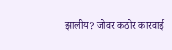झालीय? जोवर कठोर कारवाई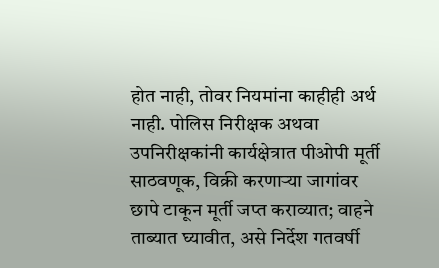होत नाही, तोवर नियमांना काहीही अर्थ नाही. पोलिस निरीक्षक अथवा उपनिरीक्षकांनी कार्यक्षेत्रात पीओपी मूर्ती साठवणूक, विक्री करणाऱ्या जागांवर छापे टाकून मूर्ती जप्त कराव्यात; वाहने ताब्यात घ्यावीत, असे निर्देश गतवर्षी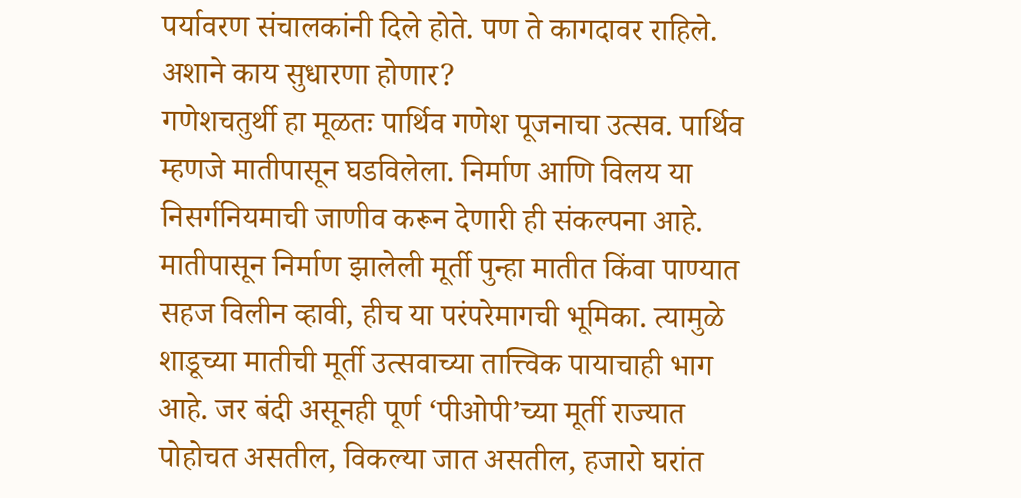पर्यावरण संचालकांनी दिले होते. पण ते कागदावर राहिले. अशाने काय सुधारणा होणार?
गणेशचतुर्थी हा मूळतः पार्थिव गणेश पूजनाचा उत्सव. पार्थिव म्हणजे मातीपासून घडविलेला. निर्माण आणि विलय या निसर्गनियमाची जाणीव करून देणारी ही संकल्पना आहे. मातीपासून निर्माण झालेली मूर्ती पुन्हा मातीत किंवा पाण्यात सहज विलीन व्हावी, हीच या परंपरेमागची भूमिका. त्यामुळे शाडूच्या मातीची मूर्ती उत्सवाच्या तात्त्विक पायाचाही भाग आहे. जर बंदी असूनही पूर्ण ‘पीओपी’च्या मूर्ती राज्यात पोहोचत असतील, विकल्या जात असतील, हजारो घरांत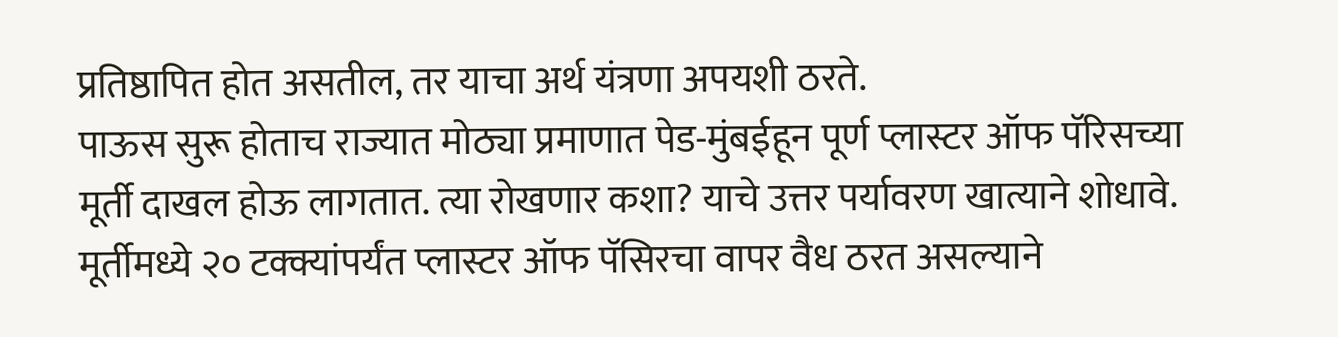प्रतिष्ठापित होत असतील, तर याचा अर्थ यंत्रणा अपयशी ठरते.
पाऊस सुरू होताच राज्यात मोठ्या प्रमाणात पेड-मुंबईहून पूर्ण प्लास्टर ऑफ पॅरिसच्या मूर्ती दाखल होऊ लागतात. त्या रोखणार कशा? याचे उत्तर पर्यावरण खात्याने शोधावे. मूर्तीमध्ये २० टक्क्यांपर्यंत प्लास्टर ऑफ पॅसिरचा वापर वैध ठरत असल्याने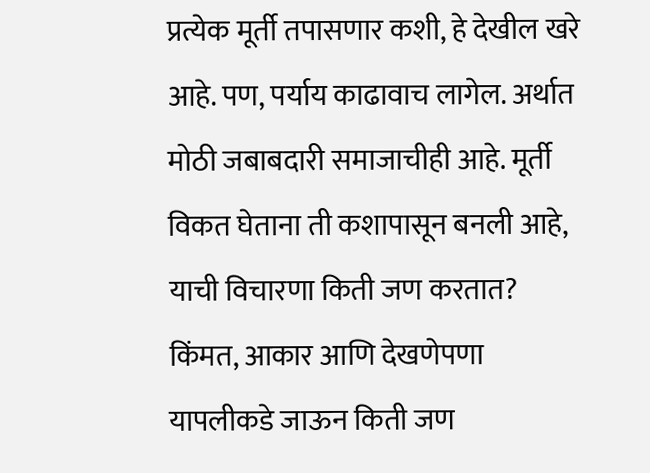प्रत्येक मूर्ती तपासणार कशी, हे देखील खरे आहे. पण, पर्याय काढावाच लागेल. अर्थात मोठी जबाबदारी समाजाचीही आहे. मूर्ती विकत घेताना ती कशापासून बनली आहे, याची विचारणा किती जण करतात?
किंमत, आकार आणि देखणेपणा यापलीकडे जाऊन किती जण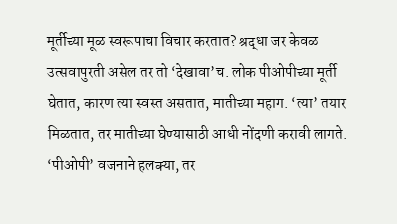मूर्तीच्या मूळ स्वरूपाचा विचार करतात? श्रद्धा जर केवळ उत्सवापुरती असेल तर तो ‘देखावा’च. लोक पीओपीच्या मूर्ती घेतात, कारण त्या स्वस्त असतात, मातीच्या महाग. ‘त्या’ तयार मिळतात, तर मातीच्या घेण्यासाठी आधी नोंदणी करावी लागते. ‘पीओपी’ वजनाने हलक्या, तर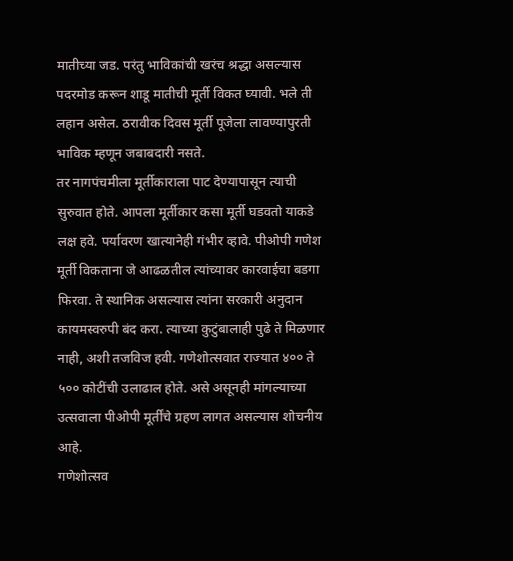मातीच्या जड. परंतु भाविकांची खरंच श्रद्धा असल्यास पदरमोड करून शाडू मातीची मूर्ती विकत घ्यावी. भले ती लहान असेल. ठरावीक दिवस मूर्ती पूजेला लावण्यापुरती भाविक म्हणून जबाबदारी नसते.
तर नागपंचमीला मूर्तीकाराला पाट देण्यापासून त्याची सुरुवात होते. आपला मूर्तीकार कसा मूर्ती घडवतो याकडे लक्ष हवे. पर्यावरण खात्यानेही गंभीर व्हावे. पीओपी गणेश मूर्ती विकताना जे आढळतील त्यांच्यावर कारवाईचा बडगा फिरवा. ते स्थानिक असल्यास त्यांना सरकारी अनुदान कायमस्वरुपी बंद करा. त्याच्या कुटुंबालाही पुढे ते मिळणार नाही, अशी तजविज हवी. गणेशोत्सवात राज्यात ४०० ते ५०० कोटींची उलाढाल होते. असे असूनही मांगल्याच्या उत्सवाला पीओपी मूर्तींचे ग्रहण लागत असल्यास शोचनीय आहे.
गणेशोत्सव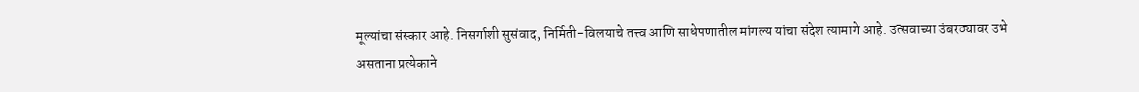मूल्यांचा संस्कार आहे. निसर्गाशी सुसंवाद, निर्मिती-विलयाचे तत्त्व आणि साधेपणातील मांगल्य यांचा संदेश त्यामागे आहे. उत्सवाच्या उंबरठ्यावर उभे असताना प्रत्येकाने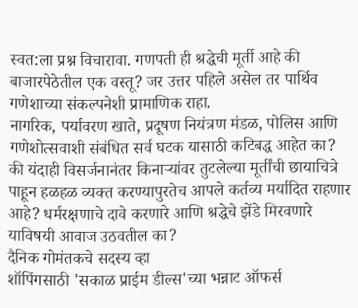स्वत:ला प्रश्न विचारावा. गणपती ही श्रद्धेची मूर्ती आहे की बाजारपेठेतील एक वस्तू? जर उत्तर पहिले असेल तर पार्थिव गणेशाच्या संकल्पनेशी प्रामाणिक राहा.
नागरिक, पर्यावरण खाते, प्रदूषण नियंत्रण मंडळ, पोलिस आणि गणेशोत्सवाशी संबंधित सर्व घटक यासाठी कटिबद्ध आहेत का? की यंदाही विसर्जनानंतर किनाऱ्यांवर तुटलेल्या मूर्तींची छायाचित्रे पाहून हळहळ व्यक्त करण्यापुरतेच आपले कर्तव्य मर्यादित राहणार आहे? धर्मरक्षणाचे दावे करणारे आणि श्रद्धेचे झेंडे मिरवणारे याविषयी आवाज उठवतील का?
दैनिक गोमंतकचे सदस्य व्हा
शॉपिंगसाठी 'सकाळ प्राईम डील्स'च्या भन्नाट ऑफर्स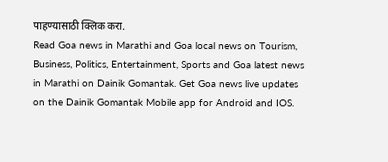पाहण्यासाठी क्लिक करा.
Read Goa news in Marathi and Goa local news on Tourism, Business, Politics, Entertainment, Sports and Goa latest news in Marathi on Dainik Gomantak. Get Goa news live updates on the Dainik Gomantak Mobile app for Android and IOS.